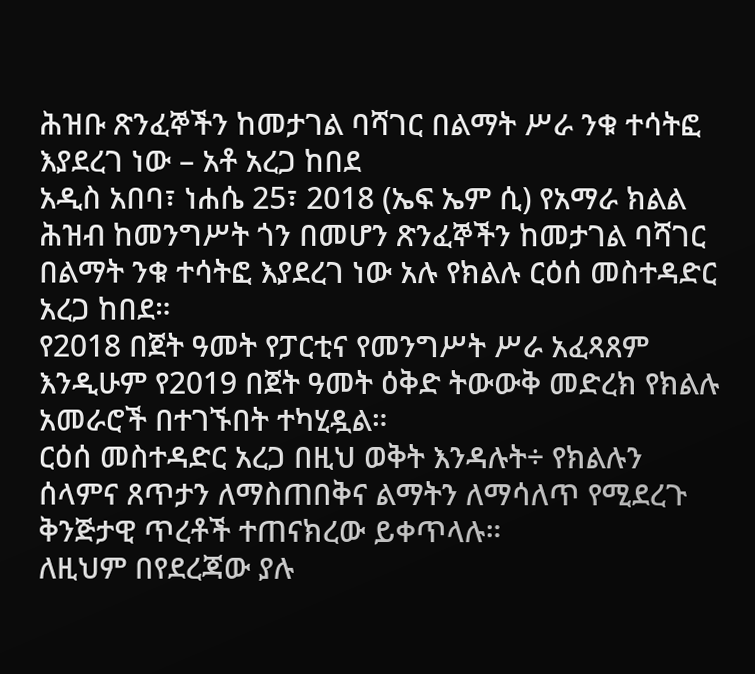ሕዝቡ ጽንፈኞችን ከመታገል ባሻገር በልማት ሥራ ንቁ ተሳትፎ እያደረገ ነው – አቶ አረጋ ከበደ
አዲስ አበባ፣ ነሐሴ 25፣ 2018 (ኤፍ ኤም ሲ) የአማራ ክልል ሕዝብ ከመንግሥት ጎን በመሆን ጽንፈኞችን ከመታገል ባሻገር በልማት ንቁ ተሳትፎ እያደረገ ነው አሉ የክልሉ ርዕሰ መስተዳድር አረጋ ከበደ።
የ2018 በጀት ዓመት የፓርቲና የመንግሥት ሥራ አፈጻጸም እንዲሁም የ2019 በጀት ዓመት ዕቅድ ትውውቅ መድረክ የክልሉ አመራሮች በተገኙበት ተካሂዷል።
ርዕሰ መስተዳድር አረጋ በዚህ ወቅት እንዳሉት÷ የክልሉን ሰላምና ጸጥታን ለማስጠበቅና ልማትን ለማሳለጥ የሚደረጉ ቅንጅታዊ ጥረቶች ተጠናክረው ይቀጥላሉ።
ለዚህም በየደረጃው ያሉ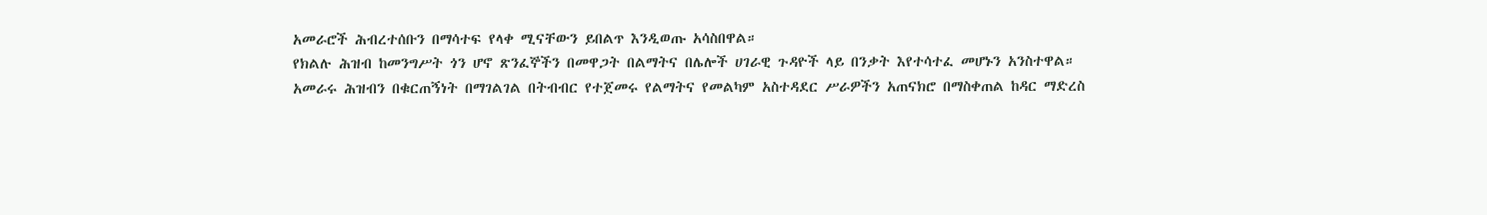አመራሮች ሕብረተሰቡን በማሳተፍ የላቀ ሚናቸውን ይበልጥ እንዲወጡ አሳስበዋል።
የክልሉ ሕዝብ ከመንግሥት ጎን ሆኖ ጽንፈኞችን በመዋጋት በልማትና በሌሎች ሀገራዊ ጉዳዮች ላይ በንቃት እየተሳተፈ መሆኑን አንስተዋል።
አመራሩ ሕዝብን በቁርጠኝነት በማገልገል በትብብር የተጀመሩ የልማትና የመልካም አስተዳደር ሥራዎችን አጠናክሮ በማስቀጠል ከዳር ማድረስ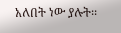አለበት ነው ያሉት፡፡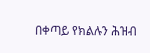በቀጣይ የክልሉን ሕዝብ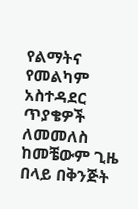የልማትና የመልካም አስተዳደር ጥያቄዎች ለመመለስ ከመቼውም ጊዜ በላይ በቅንጅት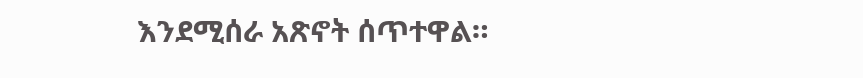እንደሚሰራ አጽኖት ሰጥተዋል።